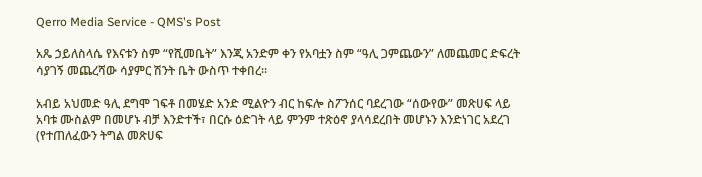Qerro Media Service - QMS's Post

አጼ ኃይለስላሴ የእናቱን ስም “የሺመቤት” እንጂ አንድም ቀን የአባቷን ስም “ዓሊ ጋምጨውን” ለመጨመር ድፍረት
ሳያገኝ መጨረሻው ሳያምር ሽንት ቤት ውስጥ ተቀበረ፡፡

አብይ አህመድ ዓሊ ደግሞ ገፍቶ በመሄድ አንድ ሚልዮን ብር ከፍሎ ስፖንሰር ባደረገው “ሰውየው” መጽሀፍ ላይ
አባቱ ሙስልም በመሆኑ ብቻ እንድተች፣ በርሱ ዕድገት ላይ ምንም ተጽዕኖ ያላሳደረበት መሆኑን እንድነገር አደረገ
(የተጠለፈውን ትግል መጽሀፍ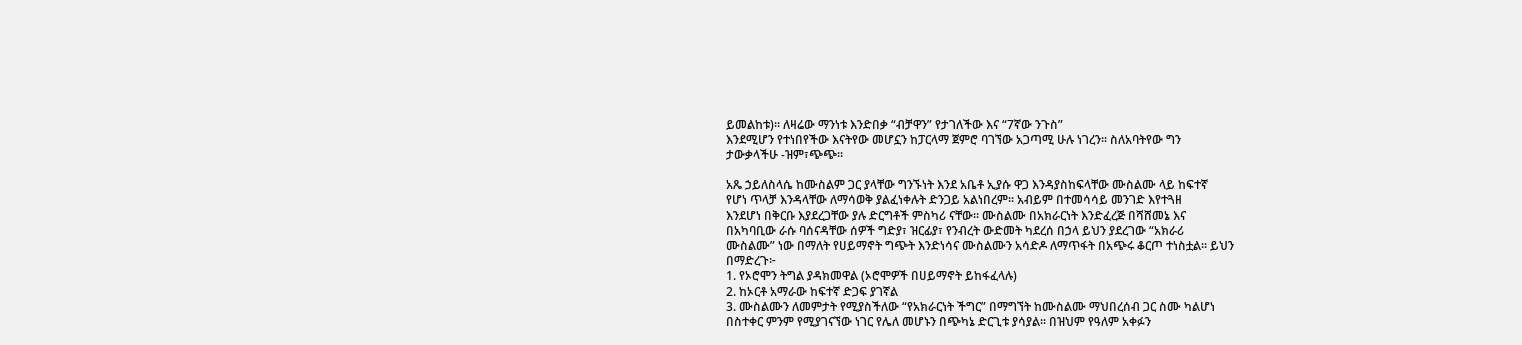ይመልከቱ)፡፡ ለዛሬው ማንነቱ እንድበቃ “ብቻዋን” የታገለችው እና “7ኛው ንጉስ”
እንደሚሆን የተነበየችው እናትየው መሆኗን ከፓርላማ ጀምሮ ባገኘው አጋጣሚ ሁሉ ነገረን፡፡ ስለአባትየው ግን
ታውቃላችሁ -ዝም፣ጭጭ፡፡

አጼ ኃይለስላሴ ከሙስልም ጋር ያላቸው ግንኙነት እንደ አቤቶ ኢያሱ ዋጋ እንዳያስከፍላቸው ሙስልሙ ላይ ከፍተኛ
የሆነ ጥላቻ እንዳላቸው ለማሳወቅ ያልፈነቀሉት ድንጋይ አልነበረም፡፡ አብይም በተመሳሳይ መንገድ እየተጓዘ
እንደሆነ በቅርቡ እያደረጋቸው ያሉ ድርግቶች ምስካሪ ናቸው፡፡ ሙስልሙ በአክራርነት እንድፈረጅ በሻሸመኔ እና
በአካባቢው ራሱ ባሰናዳቸው ሰዎች ግድያ፣ ዝርፊያ፣ የንብረት ውድመት ካደረሰ በኃላ ይህን ያደረገው “አክራሪ
ሙስልሙ” ነው በማለት የሀይማኖት ግጭት እንድነሳና ሙስልሙን አሳድዶ ለማጥፋት በአጭሩ ቆርጦ ተነስቷል፡፡ ይህን
በማድረጉ፦
1. የኦሮሞን ትግል ያዳክመዋል (ኦሮሞዎች በሀይማኖት ይከፋፈላሉ)
2. ከኦርቶ አማራው ከፍተኛ ድጋፍ ያገኛል
3. ሙስልሙን ለመምታት የሚያስችለው “የአክራርነት ችግር” በማግኘት ከሙስልሙ ማህበረሰብ ጋር ስሙ ካልሆነ
በስተቀር ምንም የሚያገናኘው ነገር የሌለ መሆኑን በጭካኔ ድርጊቱ ያሳያል፡፡ በዝህም የዓለም አቀፉን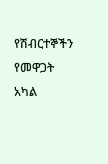የሽብርተኞችን የመዋጋት አካል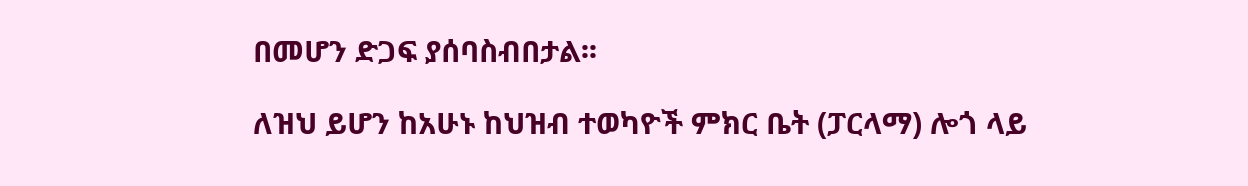በመሆን ድጋፍ ያሰባስብበታል፡፡

ለዝህ ይሆን ከአሁኑ ከህዝብ ተወካዮች ምክር ቤት (ፓርላማ) ሎጎ ላይ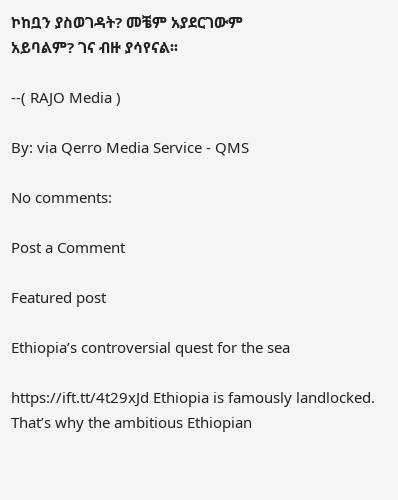ኮከቧን ያስወገዳት? መቼም አያደርገውም
አይባልም? ገና ብዙ ያሳየናል፡፡

--( RAJO Media )

By: via Qerro Media Service - QMS

No comments:

Post a Comment

Featured post

Ethiopia’s controversial quest for the sea

https://ift.tt/4t29xJd Ethiopia is famously landlocked. That’s why the ambitious Ethiopian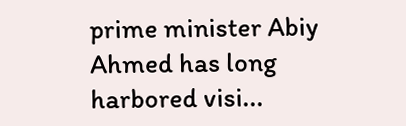prime minister Abiy Ahmed has long harbored visi...